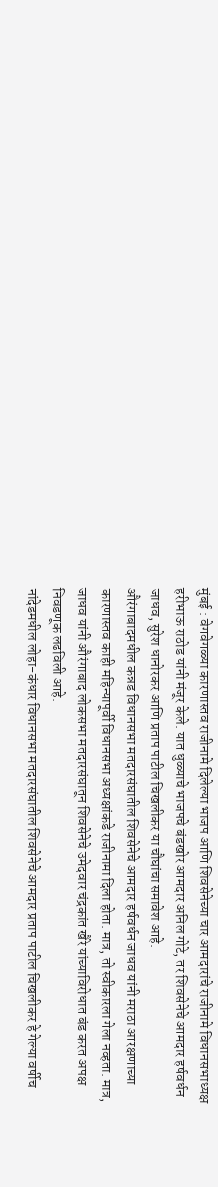मुंबई : वेगवेगळ्या कारणास्तव राजीनामे दिलेल्या भाजप आणि शिवसेनेच्या चार आमदारांचे राजीनामे विधानसभाध्यक्ष हरीभाऊ राठोड यांनी मंजूर केले. यात धुळ्याचे भाजपचे बंडखोर आमदार अनिल गोटे, तर शिवसेनेचे आमदार हर्षवर्धन जाधव, सुरेश धानोरकर आणि प्रताप पाटील चिखलीकर या चौघांचा समावेश आहे.
औरंगाबादमधील कन्नड विधानसभा मतदारसंघातील शिवसेनेचे आमदार हर्षवर्धन जाधव यांनी मराठा आरक्षणाच्या कारणास्तव काही महिन्यापूर्वी विधानसभा अध्यक्षांकडे राजीनामा दिला होता. मात्र, तो स्वीकारला गेला नव्हता. मात्र, जाधव यांनी औरंगाबाद लोकसभा मतदारसंघातून शिवसेनेचे उमेदवार चंद्रकांत खैरे यांच्याविरोधात बंड करत अपक्ष निवडणूक लढविली आहे.
नांदेडमधील लोहा-कंधार विधानसभा मतदारसंघातील शिवसेनेचे आमदार प्रताप पाटील चिखलीकर हे गेल्या वर्षीच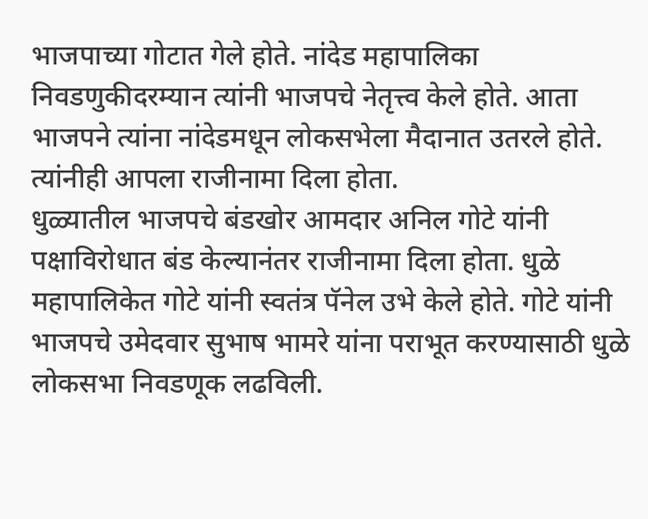भाजपाच्या गोटात गेले होते. नांदेड महापालिका निवडणुकीदरम्यान त्यांनी भाजपचे नेतृत्त्व केले होते. आता भाजपने त्यांना नांदेडमधून लोकसभेला मैदानात उतरले होते. त्यांनीही आपला राजीनामा दिला होता.
धुळ्यातील भाजपचे बंडखोर आमदार अनिल गोटे यांनी पक्षाविरोधात बंड केल्यानंतर राजीनामा दिला होता. धुळे महापालिकेत गोटे यांनी स्वतंत्र पॅनेल उभे केले होते. गोटे यांनी भाजपचे उमेदवार सुभाष भामरे यांना पराभूत करण्यासाठी धुळे लोकसभा निवडणूक लढविली.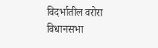विदर्भातील वरोरा विधानसभा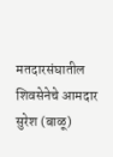मतदारसंघातील शिवसेनेचे आमदार सुरेश (बाळू)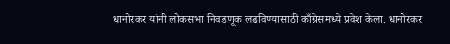धानोरकर यांनी लोकसभा निवडणूक लढविण्यासाठी काँग्रेसमध्ये प्रवेश केला. धानोरकर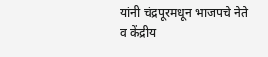यांनी चंद्रपूरमधून भाजपचे नेते व केंद्रीय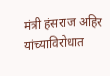मंत्री हंसराज अहिर यांच्याविरोधात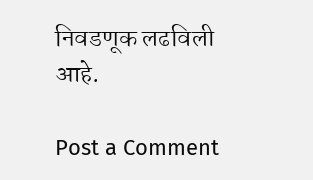निवडणूक लढविली आहे.

Post a Comment